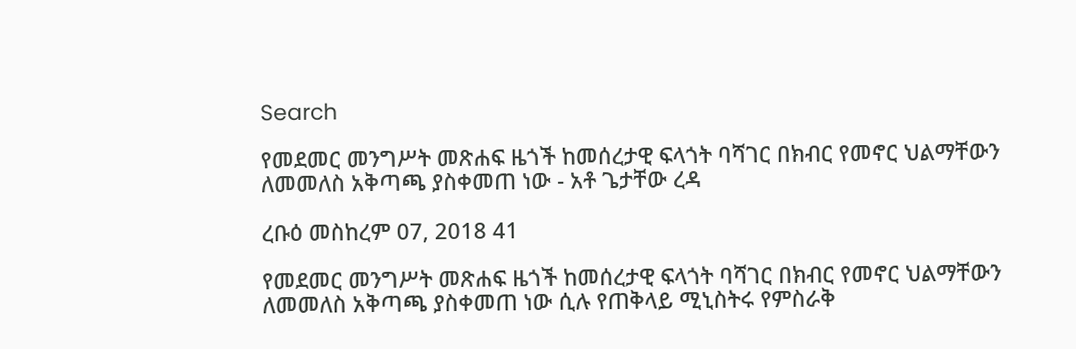Search

የመደመር መንግሥት መጽሐፍ ዜጎች ከመሰረታዊ ፍላጎት ባሻገር በክብር የመኖር ህልማቸውን ለመመለስ አቅጣጫ ያስቀመጠ ነው - አቶ ጌታቸው ረዳ

ረቡዕ መስከረም 07, 2018 41

የመደመር መንግሥት መጽሐፍ ዜጎች ከመሰረታዊ ፍላጎት ባሻገር በክብር የመኖር ህልማቸውን ለመመለስ አቅጣጫ ያስቀመጠ ነው ሲሉ የጠቅላይ ሚኒስትሩ የምስራቅ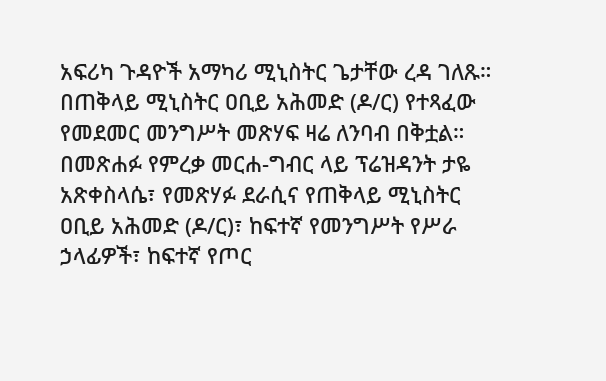አፍሪካ ጉዳዮች አማካሪ ሚኒስትር ጌታቸው ረዳ ገለጹ።
በጠቅላይ ሚኒስትር ዐቢይ አሕመድ (ዶ/ር) የተጻፈው የመደመር መንግሥት መጽሃፍ ዛሬ ለንባብ በቅቷል።
በመጽሐፉ የምረቃ መርሐ-ግብር ላይ ፕሬዝዳንት ታዬ አጽቀስላሴ፣ የመጽሃፉ ደራሲና የጠቅላይ ሚኒስትር ዐቢይ አሕመድ (ዶ/ር)፣ ከፍተኛ የመንግሥት የሥራ ኃላፊዎች፣ ከፍተኛ የጦር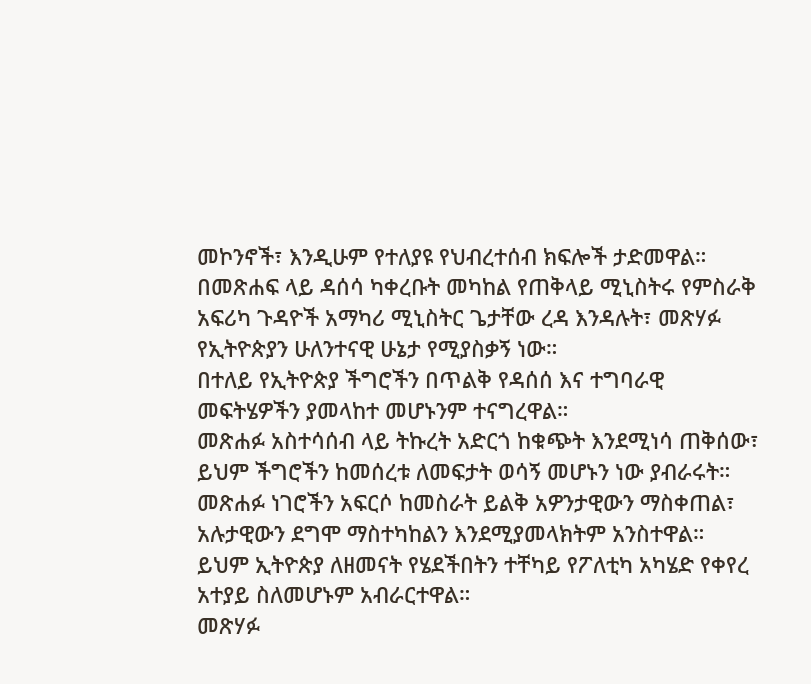መኮንኖች፣ እንዲሁም የተለያዩ የህብረተሰብ ክፍሎች ታድመዋል።
በመጽሐፍ ላይ ዳሰሳ ካቀረቡት መካከል የጠቅላይ ሚኒስትሩ የምስራቅ አፍሪካ ጉዳዮች አማካሪ ሚኒስትር ጌታቸው ረዳ እንዳሉት፣ መጽሃፉ የኢትዮጵያን ሁለንተናዊ ሁኔታ የሚያስቃኝ ነው።
በተለይ የኢትዮጵያ ችግሮችን በጥልቅ የዳሰሰ እና ተግባራዊ መፍትሄዎችን ያመላከተ መሆኑንም ተናግረዋል።
መጽሐፉ አስተሳሰብ ላይ ትኩረት አድርጎ ከቁጭት እንደሚነሳ ጠቅሰው፣ ይህም ችግሮችን ከመሰረቱ ለመፍታት ወሳኝ መሆኑን ነው ያብራሩት።
መጽሐፉ ነገሮችን አፍርሶ ከመስራት ይልቅ አዎንታዊውን ማስቀጠል፣ አሉታዊውን ደግሞ ማስተካከልን እንደሚያመላክትም አንስተዋል።
ይህም ኢትዮጵያ ለዘመናት የሄደችበትን ተቸካይ የፖለቲካ አካሄድ የቀየረ አተያይ ስለመሆኑም አብራርተዋል።
መጽሃፉ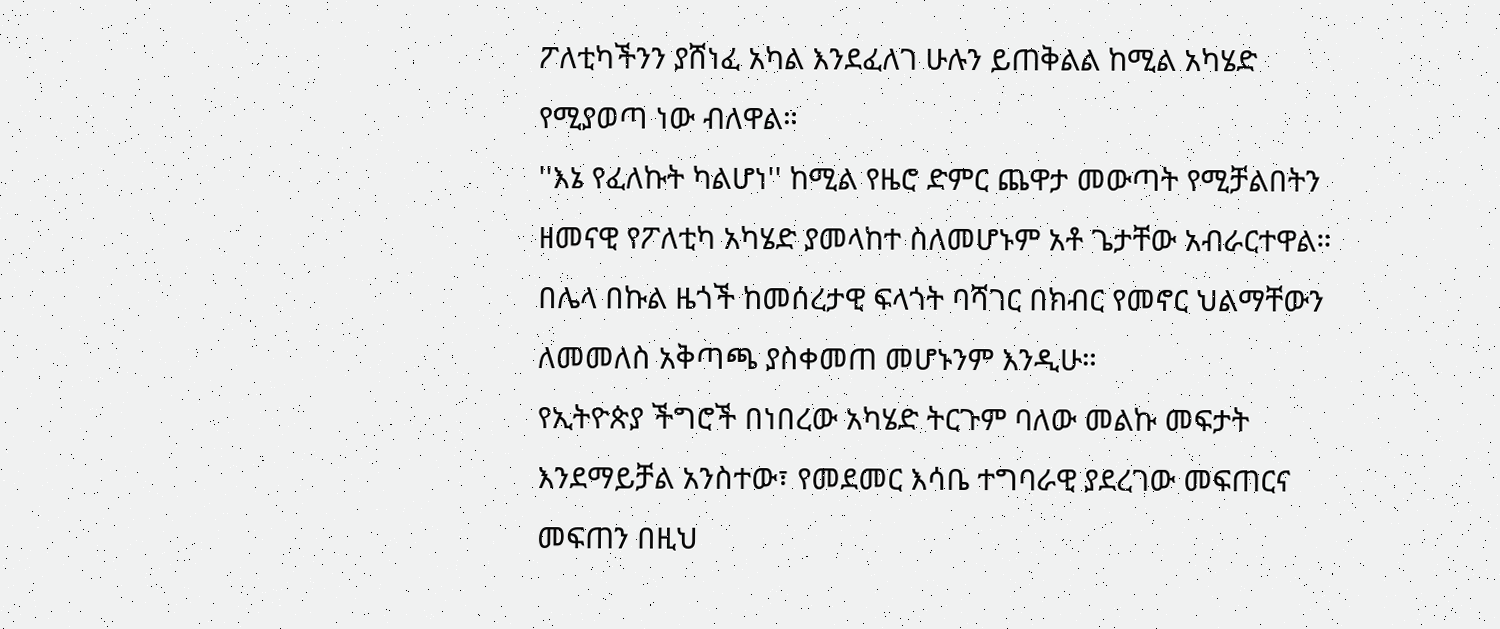ፖለቲካችንን ያሸነፈ አካል እንደፈለገ ሁሉን ይጠቅልል ከሚል አካሄድ የሚያወጣ ነው ብለዋል።
''እኔ የፈለኩት ካልሆነ'' ከሚል የዜሮ ድምር ጨዋታ መውጣት የሚቻልበትን ዘመናዊ የፖለቲካ አካሄድ ያመላከተ ስለመሆኑም አቶ ጌታቸው አብራርተዋል።
በሌላ በኩል ዜጎች ከመሰረታዊ ፍላጎት ባሻገር በክብር የመኖር ህልማቸውን ለመመለስ አቅጣጫ ያስቀመጠ መሆኑንም እንዲሁ።
የኢትዮጵያ ችግሮች በነበረው አካሄድ ትርጉም ባለው መልኩ መፍታት እንደማይቻል አንስተው፣ የመደመር እሳቤ ተግባራዊ ያደረገው መፍጠርና መፍጠን በዚህ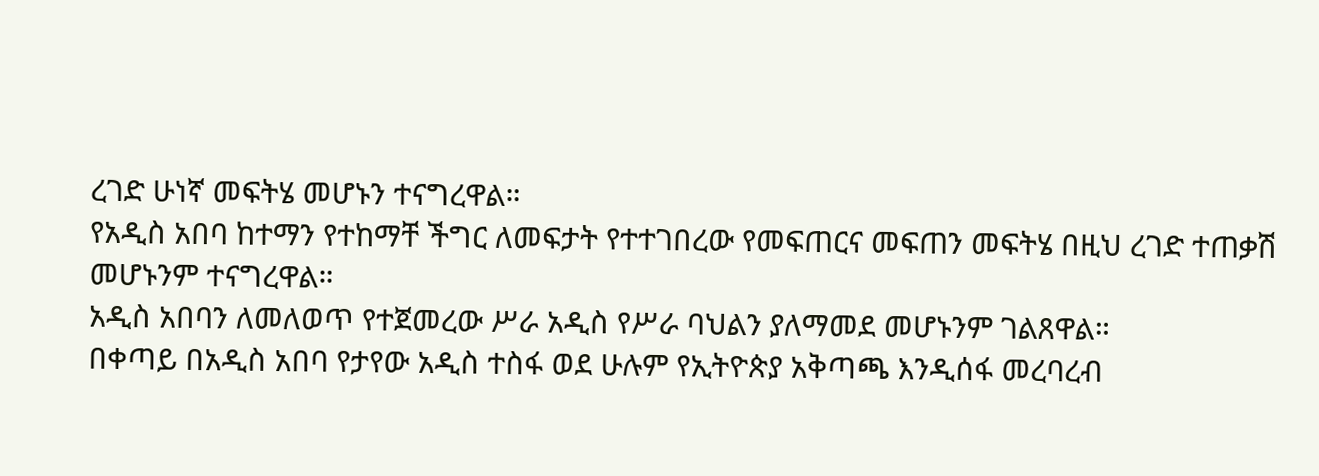ረገድ ሁነኛ መፍትሄ መሆኑን ተናግረዋል።
የአዲስ አበባ ከተማን የተከማቸ ችግር ለመፍታት የተተገበረው የመፍጠርና መፍጠን መፍትሄ በዚህ ረገድ ተጠቃሽ መሆኑንም ተናግረዋል።
አዲስ አበባን ለመለወጥ የተጀመረው ሥራ አዲስ የሥራ ባህልን ያለማመደ መሆኑንም ገልጸዋል።
በቀጣይ በአዲስ አበባ የታየው አዲስ ተስፋ ወደ ሁሉም የኢትዮጵያ አቅጣጫ እንዲሰፋ መረባረብ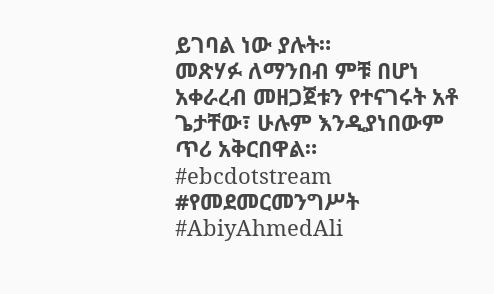ይገባል ነው ያሉት።
መጽሃፉ ለማንበብ ምቹ በሆነ አቀራረብ መዘጋጀቱን የተናገሩት አቶ ጌታቸው፣ ሁሉም እንዲያነበውም ጥሪ አቅርበዋል።
#ebcdotstream #የመደመርመንግሥት #AbiyAhmedAli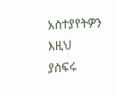አስተያየትዎን እዚህ ያስፍሩ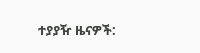ተያያዥ ዜናዎች: